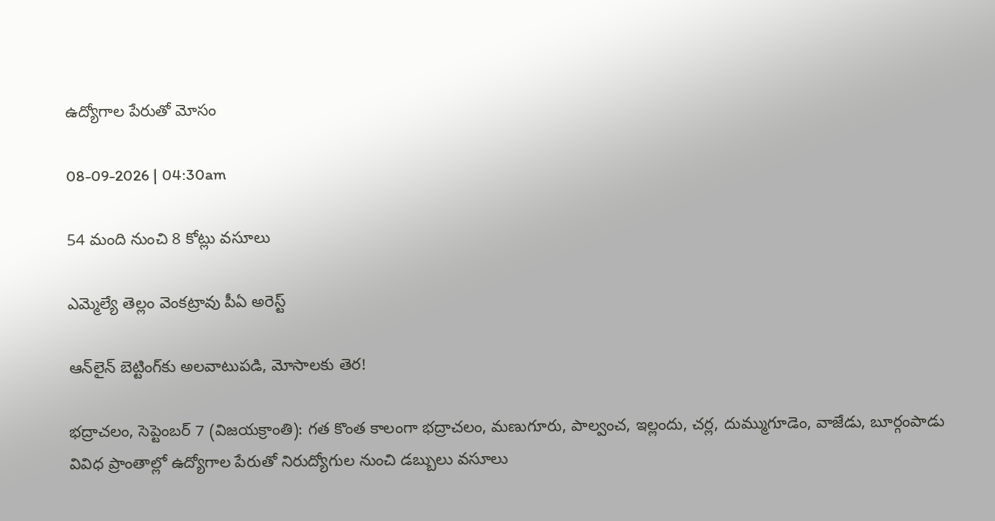ఉద్యోగాల పేరుతో మోసం

08-09-2026 | 04:30am

54 మంది నుంచి 8 కోట్లు వసూలు

ఎమ్మెల్యే తెల్లం వెంకట్రావు పీఏ అరెస్ట్

ఆన్‌లైన్ బెట్టింగ్‌కు అలవాటుపడి, మోసాలకు తెర!

భద్రాచలం, సెప్టెంబర్ 7 (విజయక్రాంతి): గత కొంత కాలంగా భద్రాచలం, మణుగూరు, పాల్వంచ, ఇల్లందు, చర్ల, దుమ్ముగూడెం, వాజేడు, బూర్గంపాడు వివిధ ప్రాంతాల్లో ఉద్యోగాల పేరుతో నిరుద్యోగుల నుంచి డబ్బులు వసూలు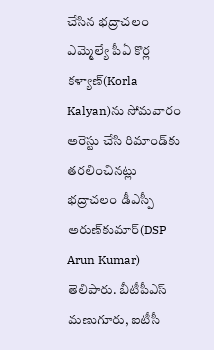చేసిన భద్రాచలం ఎమ్మెల్యే పీఏ కొర్ల కళ్యాణ్‌(Korla Kalyan)ను సోమవారం అరెస్టు చేసి రిమాండ్‌కు తరలించినట్లు భద్రాచలం డీఎస్పీ అరుణ్‌కుమార్(DSP Arun Kumar) తెలిపారు. బీటీపీఎస్ మణుగూరు, ఐటీసీ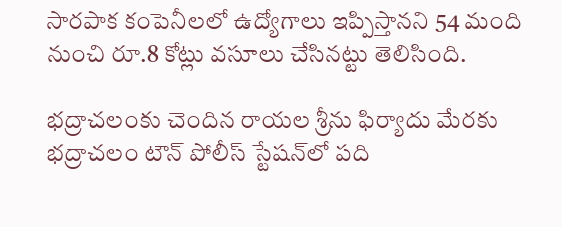సారపాక కంపెనీలలో ఉద్యోగాలు ఇప్పిస్తానని 54 మంది నుంచి రూ.8 కోట్లు వసూలు చేసినట్టు తెలిసింది.

భద్రాచలంకు చెందిన రాయల శ్రీను ఫిర్యాదు మేరకు భద్రాచలం టౌన్ పోలీస్ స్టేషన్‌లో పది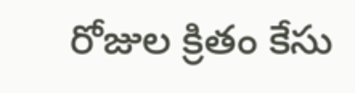రోజుల క్రితం కేసు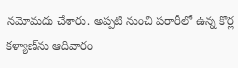నమోమదు చేశారు. అప్పటి నుంచి పరారీలో ఉన్న కొర్ల కళ్యాణ్‌ను ఆదివారం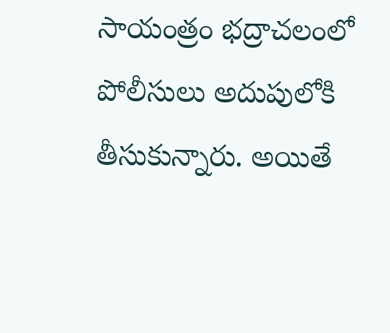సాయంత్రం భద్రాచలంలో పోలీసులు అదుపులోకి తీసుకున్నారు. అయితే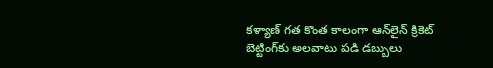కళ్యాణ్ గత కొంత కాలంగా ఆన్‌లైన్ క్రికెట్ బెట్టింగ్‌కు అలవాటు పడి డబ్బులు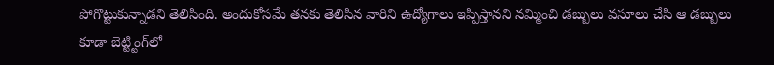పోగొట్టుకున్నాడని తెలిసింది. అందుకోసమే తనకు తెలిసిన వారిని ఉద్యోగాలు ఇప్పిస్తానని నమ్మించి డబ్బులు వసూలు చేసి ఆ డబ్బులు కూడా బెట్ట్టింగ్‌లో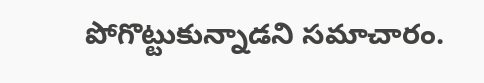పోగొట్టుకున్నాడని సమాచారం.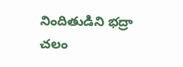నిందితుడిని భద్రా చలం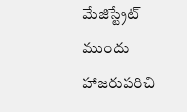మేజిస్ట్రేట్ ముందు హాజరుపరిచి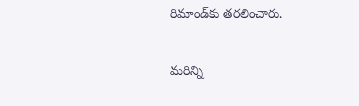రిమాండ్‌కు తరలించారు.

మరిన్ని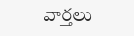వార్తలు